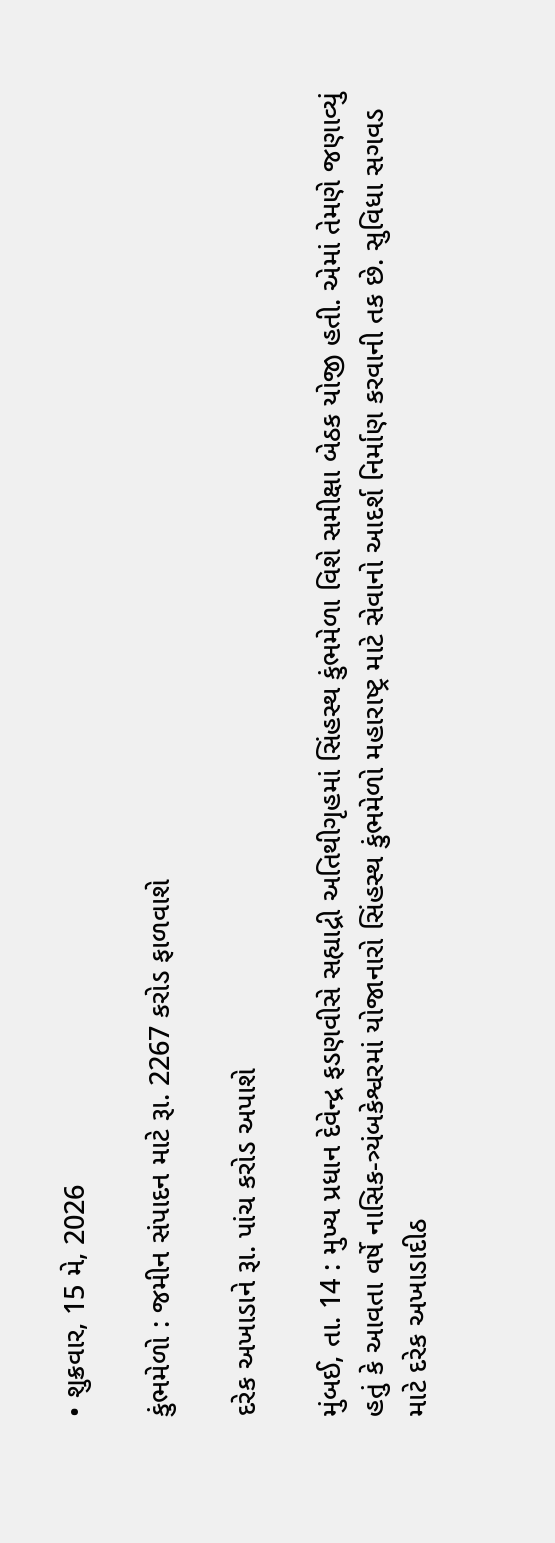• શુક્રવાર, 15 મે, 2026

કુંભમેળો : જમીન સંપાદન માટે રૂા. 2267 કરોડ ફાળવાશે

દરેક અખાડાને રૂા. પાંચ કરોડ અપાશે

મુંબઈ, તા. 14 : મુખ્ય પ્રધાન દેવેન્દ્ર ફડણવીસે સહ્યાદ્રી અતિથીગૃહમાં સિંહસ્થ કુંભમેળા વિશે સમીક્ષા બેઠક યોજી હતી. એમાં તેમણે જણાવ્યું હતું કે આવતા વર્ષે નાસિક-ત્ર્યંબકેશ્વરમાં યોજાનારો સિંહસ્થ કુંભમેળો મહારાષ્ટ્ર માટે સેવાનો આદર્શ નિર્માણ કરવાની તક છે. સુવિધા સગવડ માટે દરેક અખાડાદીઠ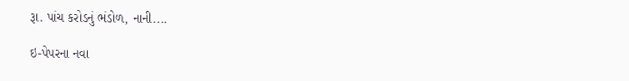રૂા. પાંચ કરોડનું ભંડોળ, નાની....

ઇ-પેપરના નવા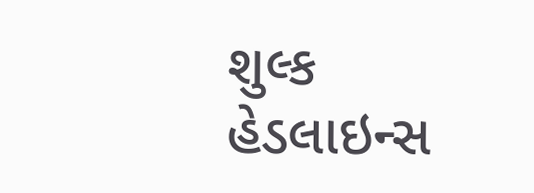શુલ્ક
હેડલાઇન્સ